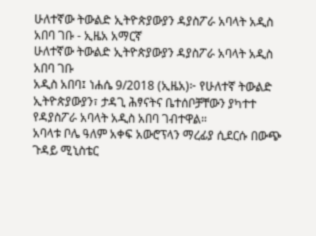ሁለተኛው ትውልድ ኢትዮጵያውያን ዳያስፖራ አባላት አዲስ አበባ ገቡ - ኢዜአ አማርኛ
ሁለተኛው ትውልድ ኢትዮጵያውያን ዳያስፖራ አባላት አዲስ አበባ ገቡ
አዲስ አበባ፤ ነሐሴ 9/2018 (ኢዜአ)፦ የሁለተኛ ትውልድ ኢትዮጵያውያን፣ ታዳጊ ሕፃናትና ቤተሰቦቻቸውን ያካተተ የዳያስፖራ አባላት አዲስ አበባ ገብተዋል።
አባላቱ ቦሌ ዓለም አቀፍ አውሮፕላን ማረፊያ ሲደርሱ በውጭ ጉዳይ ሚኒስቴር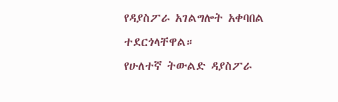የዳያስፖራ አገልግሎት አቀባበል ተደርጎላቸዋል።
የሁለተኛ ትውልድ ዳያስፖራ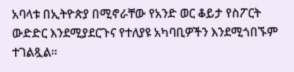አባላቱ በኢትዮጵያ በሚኖራቸው የአንድ ወር ቆይታ የስፖርት ውድድር እንደሚያደርጉና የተለያዩ አካባቢዎችን እንደሚጎበኙም ተገልጿል።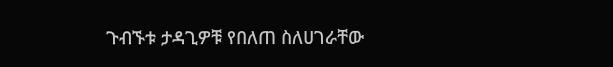ጉብኙቱ ታዳጊዎቹ የበለጠ ስለሀገራቸው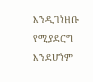እንዲገነዘቡ የሚያደርግ እንደሆነም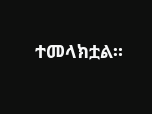ተመላክቷል።